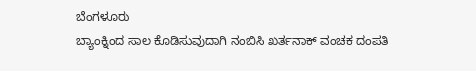ಬೆಂಗಳೂರು
ಬ್ಯಾಂಕ್ನಿಂದ ಸಾಲ ಕೊಡಿಸುವುದಾಗಿ ನಂಬಿಸಿ ಖರ್ತನಾಕ್ ವಂಚಕ ದಂಪತಿ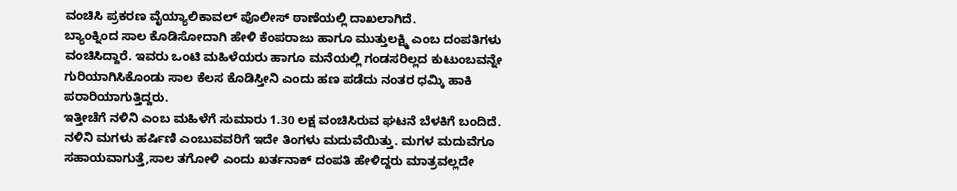ವಂಚಿಸಿ ಪ್ರಕರಣ ವೈಯ್ಯಾಲಿಕಾವಲ್ ಪೊಲೀಸ್ ಠಾಣೆಯಲ್ಲಿ ದಾಖಲಾಗಿದೆ.
ಬ್ಯಾಂಕ್ನಿಂದ ಸಾಲ ಕೊಡಿಸೋದಾಗಿ ಹೇಳಿ ಕೆಂಪರಾಜು ಹಾಗೂ ಮುತ್ತುಲಕ್ಷ್ಮಿ ಎಂಬ ದಂಪತಿಗಳು ವಂಚಿಸಿದ್ದಾರೆ. ಇವರು ಒಂಟಿ ಮಹಿಳೆಯರು ಹಾಗೂ ಮನೆಯಲ್ಲಿ ಗಂಡಸರಿಲ್ಲದ ಕುಟುಂಬವನ್ನೇ ಗುರಿಯಾಗಿಸಿಕೊಂಡು ಸಾಲ ಕೆಲಸ ಕೊಡಿಸ್ತೀನಿ ಎಂದು ಹಣ ಪಡೆದು ನಂತರ ಧಮ್ಕಿ ಹಾಕಿ ಪರಾರಿಯಾಗುತ್ತಿದ್ದರು.
ಇತ್ತೀಚೆಗೆ ನಳಿನಿ ಎಂಬ ಮಹಿಳೆಗೆ ಸುಮಾರು 1.30 ಲಕ್ಷ ವಂಚಿಸಿರುವ ಘಟನೆ ಬೆಳಕಿಗೆ ಬಂದಿದೆ. ನಳಿನಿ ಮಗಳು ಹರ್ಷಿಣಿ ಎಂಬುವವರಿಗೆ ಇದೇ ತಿಂಗಳು ಮದುವೆಯಿತ್ತು. ಮಗಳ ಮದುವೆಗೂ ಸಹಾಯವಾಗುತ್ತೆ,ಸಾಲ ತಗೋಳಿ ಎಂದು ಖರ್ತನಾಕ್ ದಂಪತಿ ಹೇಳಿದ್ದರು ಮಾತ್ರವಲ್ಲದೇ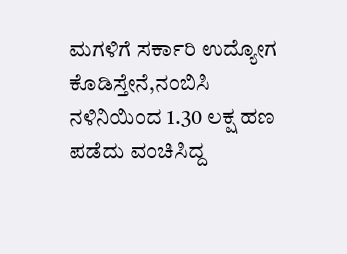ಮಗಳಿಗೆ ಸರ್ಕಾರಿ ಉದ್ಯೋಗ ಕೊಡಿಸ್ತೇನೆ,ನಂಬಿಸಿ ನಳಿನಿಯಿಂದ 1.30 ಲಕ್ಷ ಹಣ ಪಡೆದು ವಂಚಿಸಿದ್ದ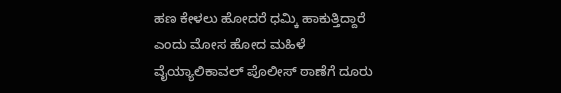ಹಣ ಕೇಳಲು ಹೋದರೆ ಧಮ್ಕಿ ಹಾಕುತ್ತಿದ್ದಾರೆ ಎಂದು ಮೋಸ ಹೋದ ಮಹಿಳೆ ವೈಯ್ಯಾಲಿಕಾವಲ್ ಪೊಲೀಸ್ ಠಾಣೆಗೆ ದೂರು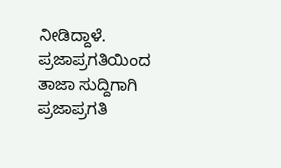ನೀಡಿದ್ದಾಳೆ.
ಪ್ರಜಾಪ್ರಗತಿಯಿಂದ ತಾಜಾ ಸುದ್ದಿಗಾಗಿ ಪ್ರಜಾಪ್ರಗತಿ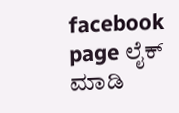facebook page ಲೈಕ್ ಮಾಡಿ